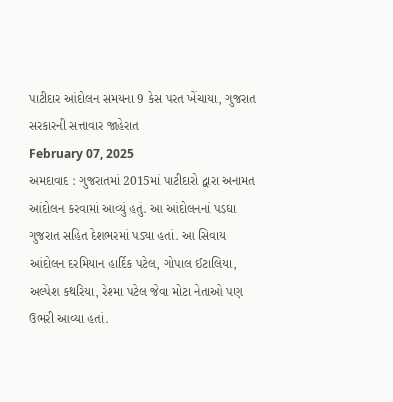પાટીદાર આંદોલન સમયના 9 કેસ પરત ખેંચાયા, ગુજરાત સરકારની સત્તાવાર જાહેરાત
February 07, 2025
અમદાવાદ : ગુજરાતમાં 2015માં પાટીદારો દ્વારા અનામત આંદોલન કરવામાં આવ્યું હતું. આ આંદોલનનાં પડઘા ગુજરાત સહિત દેશભરમાં પડ્યા હતાં. આ સિવાય આંદોલન દરમિયાન હાર્દિક પટેલ, ગોપાલ ઈટાલિયા, અલ્પેશ કથરિયા, રેશ્મા પટેલ જેવા મોટા નેતાઓ પણ ઉભરી આવ્યા હતાં.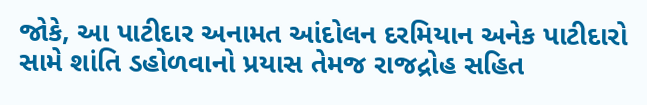જોકે, આ પાટીદાર અનામત આંદોલન દરમિયાન અનેક પાટીદારો સામે શાંતિ ડહોળવાનો પ્રયાસ તેમજ રાજદ્રોહ સહિત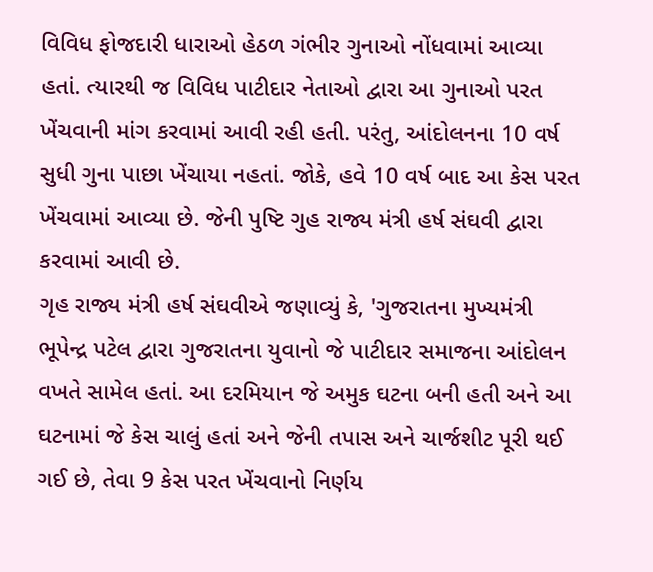વિવિધ ફોજદારી ધારાઓ હેઠળ ગંભીર ગુનાઓ નોંધવામાં આવ્યા હતાં. ત્યારથી જ વિવિધ પાટીદાર નેતાઓ દ્વારા આ ગુનાઓ પરત ખેંચવાની માંગ કરવામાં આવી રહી હતી. પરંતુ, આંદોલનના 10 વર્ષ સુધી ગુના પાછા ખેંચાયા નહતાં. જોકે, હવે 10 વર્ષ બાદ આ કેસ પરત ખેંચવામાં આવ્યા છે. જેની પુષ્ટિ ગુહ રાજ્ય મંત્રી હર્ષ સંઘવી દ્વારા કરવામાં આવી છે.
ગૃહ રાજ્ય મંત્રી હર્ષ સંઘવીએ જણાવ્યું કે, 'ગુજરાતના મુખ્યમંત્રી ભૂપેન્દ્ર પટેલ દ્વારા ગુજરાતના યુવાનો જે પાટીદાર સમાજના આંદોલન વખતે સામેલ હતાં. આ દરમિયાન જે અમુક ઘટના બની હતી અને આ ઘટનામાં જે કેસ ચાલું હતાં અને જેની તપાસ અને ચાર્જશીટ પૂરી થઈ ગઈ છે, તેવા 9 કેસ પરત ખેંચવાનો નિર્ણય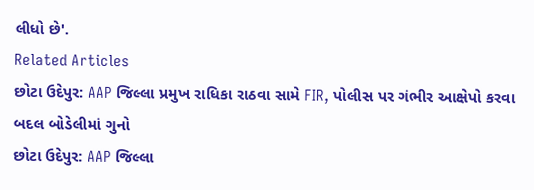લીધો છે'.
Related Articles
છોટા ઉદેપુર: AAP જિલ્લા પ્રમુખ રાધિકા રાઠવા સામે FIR, પોલીસ પર ગંભીર આક્ષેપો કરવા બદલ બોડેલીમાં ગુનો
છોટા ઉદેપુર: AAP જિલ્લા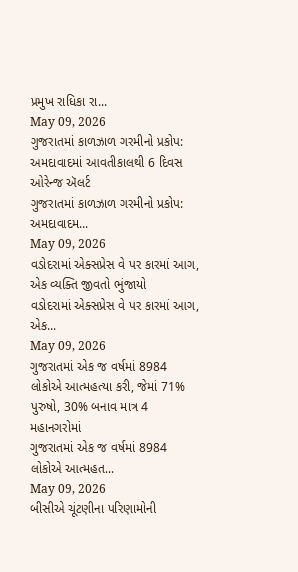પ્રમુખ રાધિકા રા...
May 09, 2026
ગુજરાતમાં કાળઝાળ ગરમીનો પ્રકોપ: અમદાવાદમાં આવતીકાલથી 6 દિવસ ઓરેન્જ ઍલર્ટ
ગુજરાતમાં કાળઝાળ ગરમીનો પ્રકોપ: અમદાવાદમ...
May 09, 2026
વડોદરામાં એક્સપ્રેસ વે પર કારમાં આગ, એક વ્યક્તિ જીવતો ભુંજાયો
વડોદરામાં એક્સપ્રેસ વે પર કારમાં આગ, એક...
May 09, 2026
ગુજરાતમાં એક જ વર્ષમાં 8984 લોકોએ આત્મહત્યા કરી, જેમાં 71% પુરુષો, 30% બનાવ માત્ર 4 મહાનગરોમાં
ગુજરાતમાં એક જ વર્ષમાં 8984 લોકોએ આત્મહત...
May 09, 2026
બીસીએ ચૂંટણીના પરિણામોની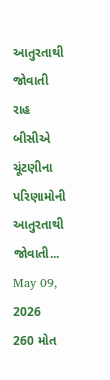આતુરતાથી જોવાતી રાહ
બીસીએ ચૂંટણીના પરિણામોની આતુરતાથી જોવાતી...
May 09, 2026
260 મોત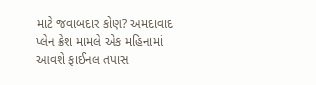માટે જવાબદાર કોણ? અમદાવાદ પ્લેન ક્રેશ મામલે એક મહિનામાં આવશે ફાઈનલ તપાસ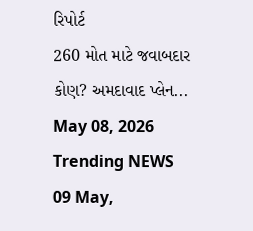રિપોર્ટ
260 મોત માટે જવાબદાર કોણ? અમદાવાદ પ્લેન...
May 08, 2026
Trending NEWS
09 May,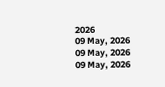2026
09 May, 2026
09 May, 2026
09 May, 2026